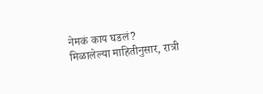नेमकं काय घडलं?
मिळालेल्या माहितीनुसार, रात्री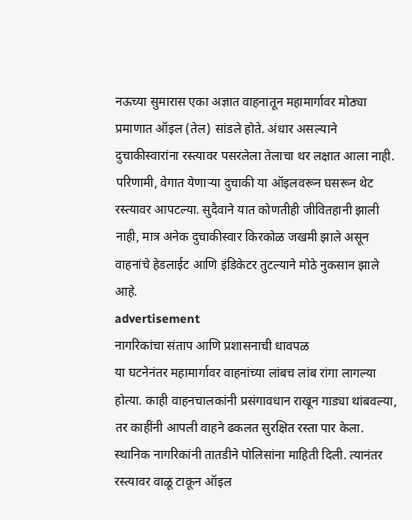नऊच्या सुमारास एका अज्ञात वाहनातून महामार्गावर मोठ्या प्रमाणात ऑइल (तेल) सांडले होते. अंधार असल्याने दुचाकीस्वारांना रस्त्यावर पसरलेला तेलाचा थर लक्षात आला नाही. परिणामी, वेगात येणाऱ्या दुचाकी या ऑइलवरून घसरून थेट रस्त्यावर आपटल्या. सुदैवाने यात कोणतीही जीवितहानी झाली नाही, मात्र अनेक दुचाकीस्वार किरकोळ जखमी झाले असून वाहनांचे हेडलाईट आणि इंडिकेटर तुटल्याने मोठे नुकसान झाले आहे.
advertisement
नागरिकांचा संताप आणि प्रशासनाची धावपळ
या घटनेनंतर महामार्गावर वाहनांच्या लांबच लांब रांगा लागल्या होत्या. काही वाहनचालकांनी प्रसंगावधान राखून गाड्या थांबवल्या, तर काहींनी आपली वाहने ढकलत सुरक्षित रस्ता पार केला. स्थानिक नागरिकांनी तातडीने पोलिसांना माहिती दिली. त्यानंतर रस्त्यावर वाळू टाकून ऑइल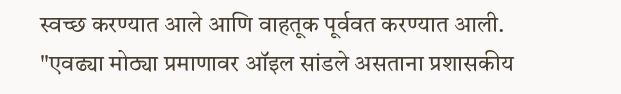स्वच्छ करण्यात आले आणि वाहतूक पूर्ववत करण्यात आली.
"एवढ्या मोठ्या प्रमाणावर ऑइल सांडले असताना प्रशासकीय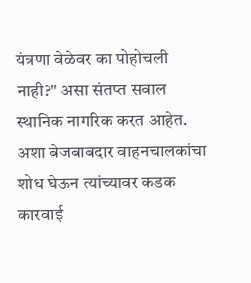यंत्रणा वेळेवर का पोहोचली नाही?" असा संतप्त सवाल स्थानिक नागरिक करत आहेत. अशा बेजबाबदार वाहनचालकांचा शोध घेऊन त्यांच्यावर कडक कारवाई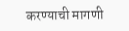करण्याची मागणी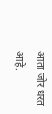आता जोर धरत आहे.